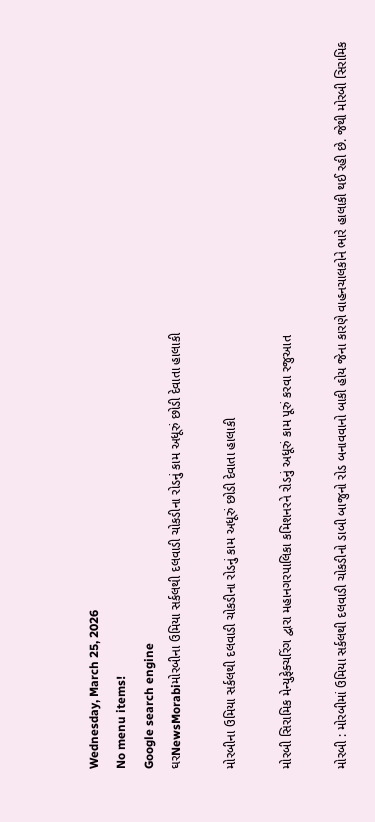Wednesday, March 25, 2026
No menu items!
Google search engine
ઘરNewsMorabiમોરબીના ઉમિયા સર્કલથી દલવાડી ચોકડીના રોડનું કામ અધૂરું છોડી દેવાતા હાલાકી

મોરબીના ઉમિયા સર્કલથી દલવાડી ચોકડીના રોડનું કામ અધૂરું છોડી દેવાતા હાલાકી

મોરબી સિરામિક મેન્યુફેક્ચરિંગ દ્વારા મહાનગરપાલિકા કમિશનરને રોડનું અધૂરું કામ પૂરું કરવા રજુઆત

મોરબી : મોરબીમાં ઉમિયા સર્કલથી દલવાડી ચોકડીનો ડાબી બાજુનો રોડ બનાવવાનો બાકી હોય જેના કારણે વાહનચાલકોને ભારે હાલાકી થઈ રહી છે. જેથી મોરબી સિરામિક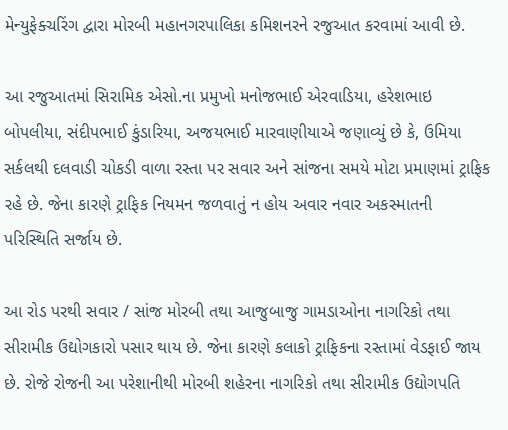મેન્યુફેક્ચરિંગ દ્વારા મોરબી મહાનગરપાલિકા કમિશનરને રજુઆત કરવામાં આવી છે.

આ રજુઆતમાં સિરામિક એસો.ના પ્રમુખો મનોજભાઈ એરવાડિયા, હરેશભાઇ બોપલીયા, સંદીપભાઈ કુંડારિયા, અજયભાઈ મારવાણીયાએ જણાવ્યું છે કે, ઉમિયા સર્કલથી દલવાડી ચોકડી વાળા રસ્તા પર સવાર અને સાંજના સમયે મોટા પ્રમાણમાં ટ્રાફિક રહે છે. જેના કારણે ટ્રાફિક નિયમન જળવાતું ન હોય અવાર નવાર અકસ્માતની પરિસ્થિતિ સર્જાય છે.

આ રોડ પરથી સવાર / સાંજ મોરબી તથા આજુબાજુ ગામડાઓના નાગરિકો તથા સીરામીક ઉદ્યોગકારો પસાર થાય છે. જેના કારણે કલાકો ટ્રાફિકના રસ્તામાં વેડફાઈ જાય છે. રોજે રોજની આ પરેશાનીથી મોરબી શહેરના નાગરિકો તથા સીરામીક ઉદ્યોગપતિ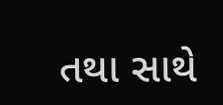તથા સાથે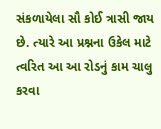સંકળાયેલા સૌ કોઈ ત્રાસી જાય છે. ત્યારે આ પ્રશ્નના ઉકેલ માટે ત્વરિત આ આ રોડનું કામ ચાલુ કરવા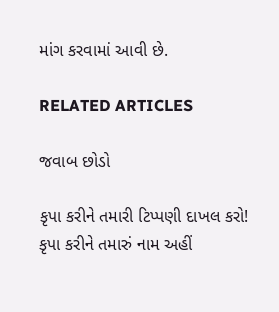માંગ કરવામાં આવી છે.

RELATED ARTICLES

જવાબ છોડો

કૃપા કરીને તમારી ટિપ્પણી દાખલ કરો!
કૃપા કરીને તમારું નામ અહીં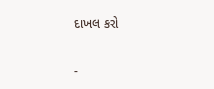દાખલ કરો

-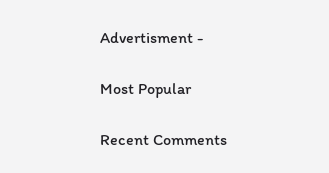Advertisment -

Most Popular

Recent Comments